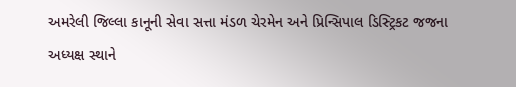અમરેલી જિલ્લા કાનૂની સેવા સત્તા મંડળ ચેરમેન અને પ્રિન્સિપાલ ડિસ્ટ્રિકટ જજના અધ્યક્ષ સ્થાને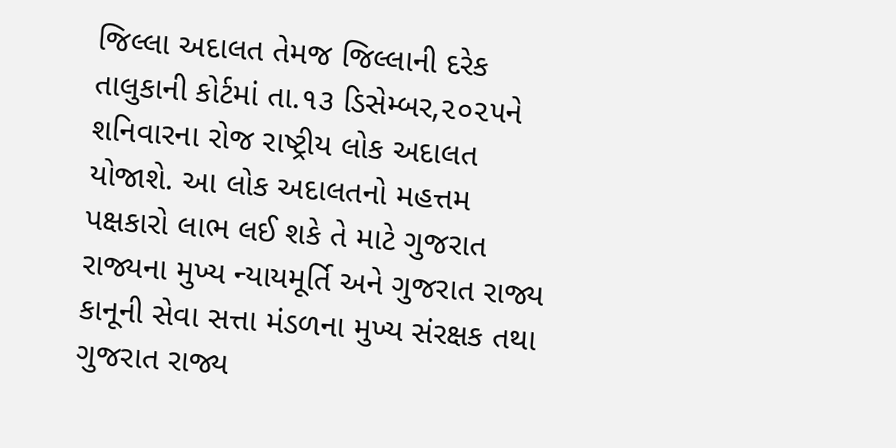જિલ્લા અદાલત તેમજ જિલ્લાની દરેક તાલુકાની કોર્ટમાં તા.૧૩ ડિસેમ્બર,૨૦૨૫ને શનિવારના રોજ રાષ્ટ્રીય લોક અદાલત યોજાશે. આ લોક અદાલતનો મહત્તમ પક્ષકારો લાભ લઈ શકે તે માટે ગુજરાત રાજ્યના મુખ્ય ન્યાયમૂર્તિ અને ગુજરાત રાજ્ય કાનૂની સેવા સત્તા મંડળના મુખ્ય સંરક્ષક તથા ગુજરાત રાજ્ય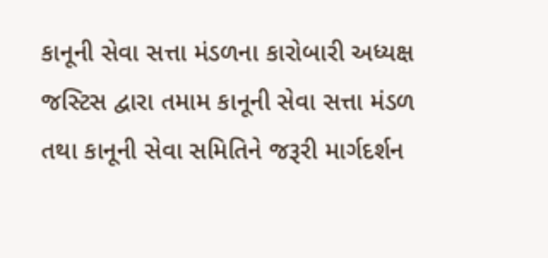કાનૂની સેવા સત્તા મંડળના કારોબારી અધ્યક્ષ જસ્ટિસ દ્વારા તમામ કાનૂની સેવા સત્તા મંડળ તથા કાનૂની સેવા સમિતિને જરૂરી માર્ગદર્શન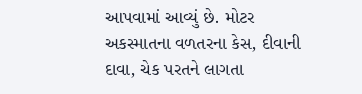આપવામાં આવ્યું છે. મોટર અકસ્માતના વળતરના કેસ, દીવાની દાવા, ચેક પરતને લાગતા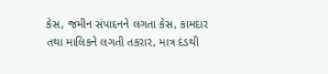કેસ, જમીન સંપાદનને લગતા કેસ, કામદાર તથા માલિકને લગતી તકરાર, માત્ર દંડથી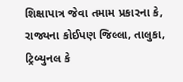શિક્ષાપાત્ર જેવા તમામ પ્રકારના કે, રાજ્યના કોઈપણ જિલ્લા, તાલુકા, ટ્રિબ્યુનલ કે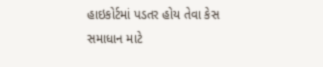હાઇકોર્ટમાં પડતર હોય તેવા કેસ સમાધાન માટે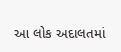આ લોક અદાલતમાં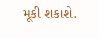મૂકી શકાશે.